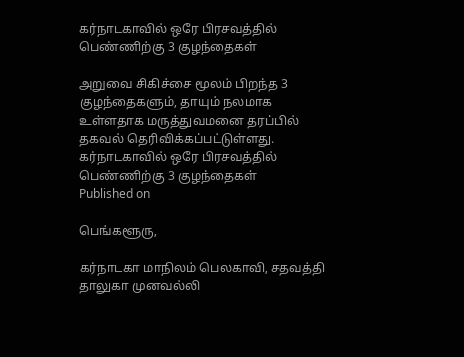கர்நாடகாவில் ஒரே பிரசவத்தில் பெண்ணிற்கு 3 குழந்தைகள்

அறுவை சிகிச்சை மூலம் பிறந்த 3 குழந்தைகளும், தாயும் நலமாக உள்ளதாக மருத்துவமனை தரப்பில் தகவல் தெரிவிக்கப்பட்டுள்ளது.
கர்நாடகாவில் ஒரே பிரசவத்தில் பெண்ணிற்கு 3 குழந்தைகள்
Published on

பெங்களூரு,

கர்நாடகா மாநிலம் பெலகாவி, சதவத்தி தாலுகா முனவல்லி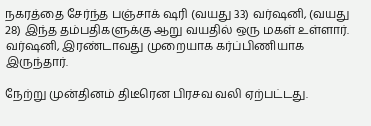நகரத்தை சேர்ந்த பஞ்சாக் ஷரி (வயது 33) வர்ஷனி, (வயது 28) இந்த தம்பதிகளுக்கு ஆறு வயதில் ஒரு மகள் உள்ளார். வர்ஷனி, இரண்டாவது முறையாக கர்ப்பிணியாக இருந்தார்.

நேற்று முன்தினம் திடீரென பிரசவ வலி ஏற்பட்டது.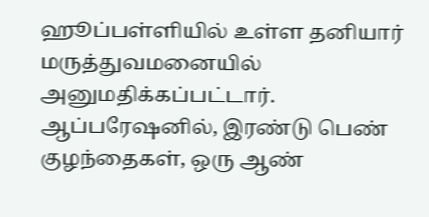ஹூப்பள்ளியில் உள்ள தனியார் மருத்துவமனையில் அனுமதிக்கப்பட்டார். ஆப்பரேஷனில், இரண்டு பெண் குழந்தைகள், ஒரு ஆண்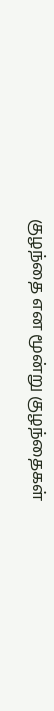குழந்தை என மூன்று குழந்தைகள்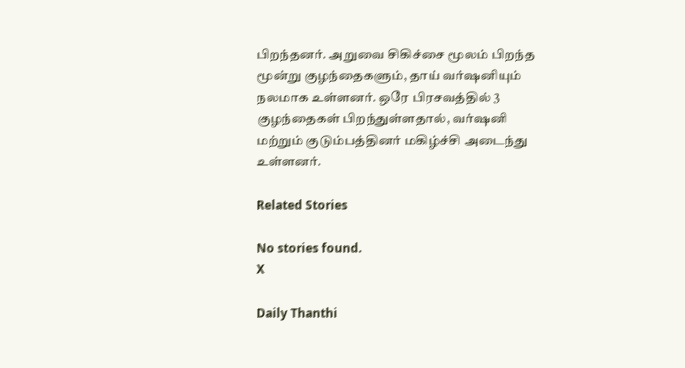பிறந்தனர். அறுவை சிகிச்சை மூலம் பிறந்த மூன்று குழந்தைகளும், தாய் வர்ஷனியும் நலமாக உள்ளனர். ஒரே பிரசவத்தில் 3 குழந்தைகள் பிறந்துள்ளதால், வர்ஷனி மற்றும் குடும்பத்தினர் மகிழ்ச்சி அடைந்து உள்ளனர்.

Related Stories

No stories found.
X

Daily Thanthi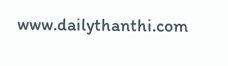www.dailythanthi.com